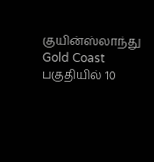குயின்ஸ்லாந்து Gold Coast பகுதியில் 10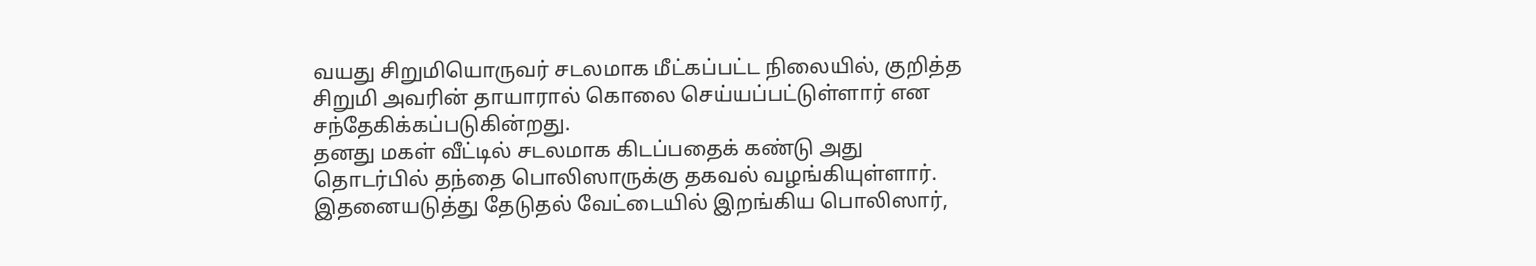வயது சிறுமியொருவர் சடலமாக மீட்கப்பட்ட நிலையில், குறித்த சிறுமி அவரின் தாயாரால் கொலை செய்யப்பட்டுள்ளார் என சந்தேகிக்கப்படுகின்றது.
தனது மகள் வீட்டில் சடலமாக கிடப்பதைக் கண்டு அது தொடர்பில் தந்தை பொலிஸாருக்கு தகவல் வழங்கியுள்ளார்.
இதனையடுத்து தேடுதல் வேட்டையில் இறங்கிய பொலிஸார்,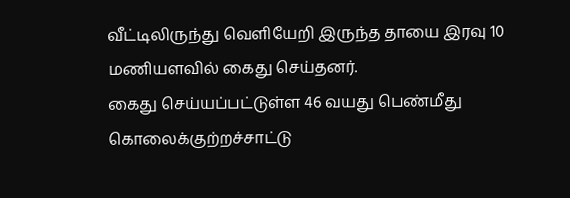வீட்டிலிருந்து வெளியேறி இருந்த தாயை இரவு 10 மணியளவில் கைது செய்தனர்.
கைது செய்யப்பட்டுள்ள 46 வயது பெண்மீது கொலைக்குற்றச்சாட்டு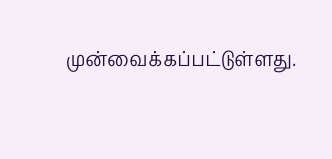முன்வைக்கப்பட்டுள்ளது.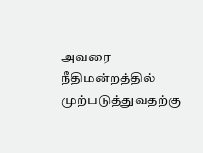அவரை நீதிமன்றத்தில் முற்படுத்துவதற்கு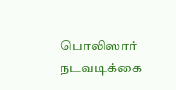பொலிஸார் நடவடிக்கை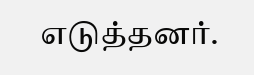எடுத்தனர்.